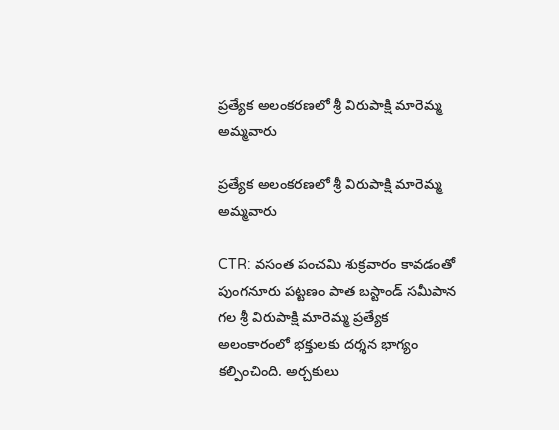ప్రత్యేక అలంకరణలో శ్రీ విరుపాక్షి మారెమ్మ అమ్మవారు

ప్రత్యేక అలంకరణలో శ్రీ విరుపాక్షి మారెమ్మ అమ్మవారు

CTR: వసంత పంచమి శుక్రవారం కావడంతో పుంగనూరు పట్టణం పాత బస్టాండ్ సమీపాన గల శ్రీ విరుపాక్షి మారెమ్మ ప్రత్యేక అలంకారంలో భక్తులకు దర్శన భాగ్యం కల్పించింది. అర్చకులు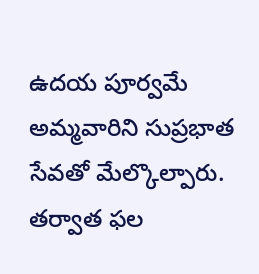ఉదయ పూర్వమే అమ్మవారిని సుప్రభాత సేవతో మేల్కొల్పారు. తర్వాత ఫల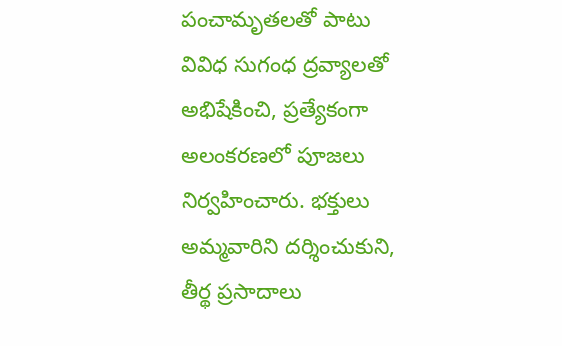పంచామృతలతో పాటు వివిధ సుగంధ ద్రవ్యాలతో అభిషేకించి, ప్రత్యేకంగా అలంకరణలో పూజలు నిర్వహించారు. భక్తులు అమ్మవారిని దర్శించుకుని, తీర్థ ప్రసాదాలు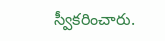స్వీకరించారు.